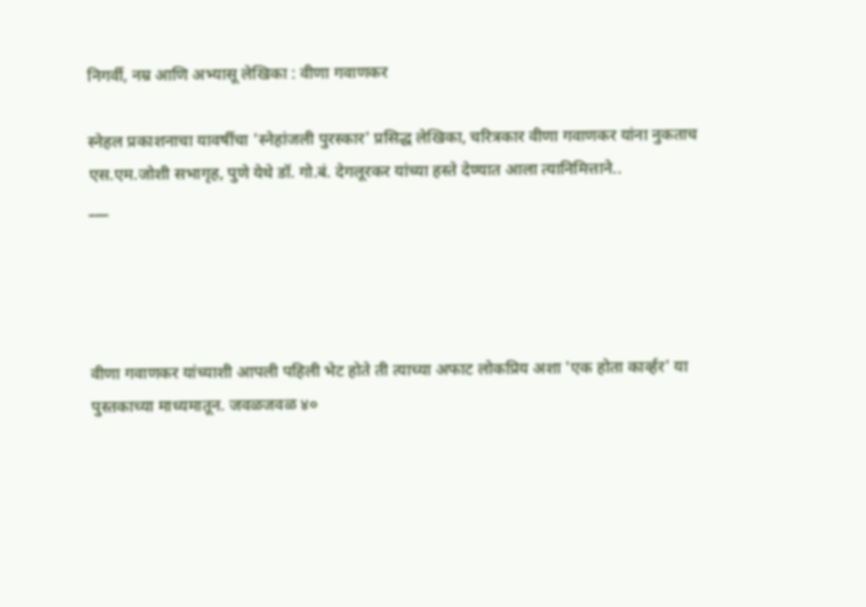निगर्वी, नम्र आणि अभ्यासू लेखिका : वीणा गवाणकर

स्नेहल प्रकाशनाचा यावर्षीचा 'स्नेहांजली पुरस्कार' प्रसिद्ध लेखिका, चरित्रकार वीणा गवाणकर यांना नुकताच एस.एम.जोशी सभागृह, पुणे येथे डॉ. गो.बं. देगलूरकर यांच्या हस्ते देण्यात आला त्यानिमित्ताने..
___




वीणा गवाणकर यांच्याशी आपली पहिली भेट होते ती त्याच्या अफाट लोकप्रिय अशा 'एक होता कार्व्हर' या पुस्तकाच्या माध्यमातून. जवळजवळ ४०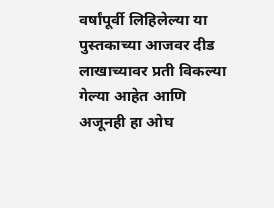वर्षांपूर्वी लिहिलेल्या या पुस्तकाच्या आजवर दीड लाखाच्यावर प्रती विकल्या गेल्या आहेत आणि अजूनही हा ओघ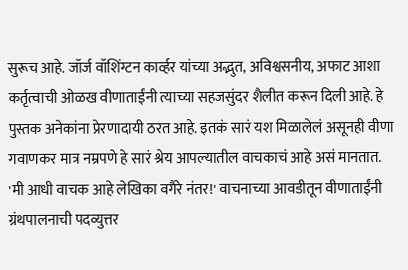सुरूच आहे. जॉर्ज वॉशिंग्टन कार्व्हर यांच्या अद्भुत, अविश्वसनीय, अफाट आशा कर्तृत्वाची ओळख वीणाताईंनी त्याच्या सहजसुंदर शैलीत करून दिली आहे. हे पुस्तक अनेकांना प्रेरणादायी ठरत आहे. इतकं सारं यश मिळालेलं असूनही वीणा गवाणकर मात्र नम्रपणे हे सारं श्रेय आपल्यातील वाचकाचं आहे असं मानतात. 'मी आधी वाचक आहे लेखिका वगैरे नंतर!' वाचनाच्या आवडीतून वीणाताईंनी ग्रंथपालनाची पदव्युत्तर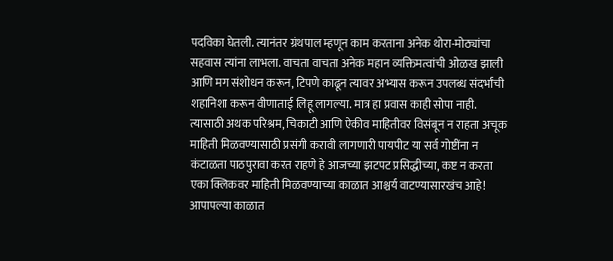पदविका घेतली. त्यानंतर ग्रंथपाल म्हणून काम करताना अनेक थोरा-मोठ्यांचा सहवास त्यांना लाभला. वाचता वाचता अनेक महान व्यक्तिमत्वांची ओळख झाली आणि मग संशोधन करून, टिपणे काढून त्यावर अभ्यास करून उपलब्ध संदर्भांची शहानिशा करून वीणाताई लिहू लागल्या. मात्र हा प्रवास काही सोपा नाही. त्यासाठी अथक परिश्रम, चिकाटी आणि ऐकीव माहितीवर विसंबून न राहता अचूक माहिती मिळवण्यासाठी प्रसंगी करावी लागणारी पायपीट या सर्व गोष्टींना न कंटाळता पाठपुरावा करत राहणे हे आजच्या झटपट प्रसिद्धीच्या, कष्ट न करता एका क्लिकवर माहिती मिळवण्याच्या काळात आश्चर्य वाटण्यासारखंच आहे! आपापल्या काळात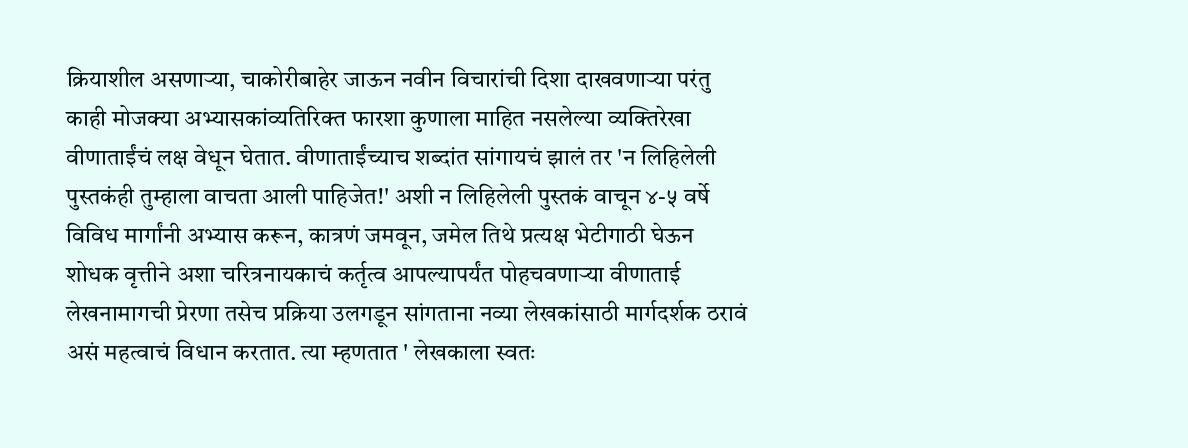क्रियाशील असणाऱ्या, चाकोरीबाहेर जाऊन नवीन विचारांची दिशा दाखवणाऱ्या परंतु काही मोजक्या अभ्यासकांव्यतिरिक्त फारशा कुणाला माहित नसलेल्या व्यक्तिरेखा वीणाताईंचं लक्ष वेधून घेतात. वीणाताईंच्याच शब्दांत सांगायचं झालं तर 'न लिहिलेली पुस्तकंही तुम्हाला वाचता आली पाहिजेत!' अशी न लिहिलेली पुस्तकं वाचून ४-५ वर्षे विविध मार्गांनी अभ्यास करून, कात्रणं जमवून, जमेल तिथे प्रत्यक्ष भेटीगाठी घेऊन शोधक वृत्तीने अशा चरित्रनायकाचं कर्तृत्व आपल्यापर्यंत पोहचवणाऱ्या वीणाताई लेखनामागची प्रेरणा तसेच प्रक्रिया उलगडून सांगताना नव्या लेखकांसाठी मार्गदर्शक ठरावं असं महत्वाचं विधान करतात. त्या म्हणतात ' लेखकाला स्वतः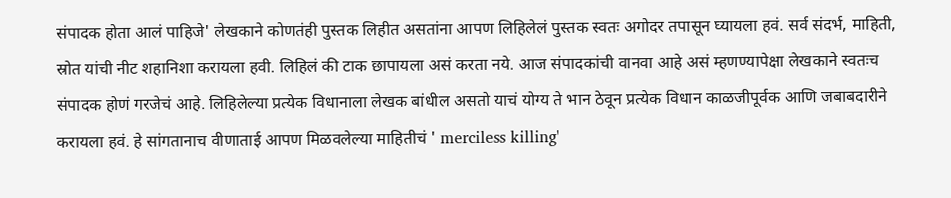संपादक होता आलं पाहिजे' लेखकाने कोणतंही पुस्तक लिहीत असतांना आपण लिहिलेलं पुस्तक स्वतः अगोदर तपासून घ्यायला हवं. सर्व संदर्भ, माहिती, स्रोत यांची नीट शहानिशा करायला हवी. लिहिलं की टाक छापायला असं करता नये. आज संपादकांची वानवा आहे असं म्हणण्यापेक्षा लेखकाने स्वतःच संपादक होणं गरजेचं आहे. लिहिलेल्या प्रत्येक विधानाला लेखक बांधील असतो याचं योग्य ते भान ठेवून प्रत्येक विधान काळजीपूर्वक आणि जबाबदारीने करायला हवं. हे सांगतानाच वीणाताई आपण मिळवलेल्या माहितीचं ' merciless killing'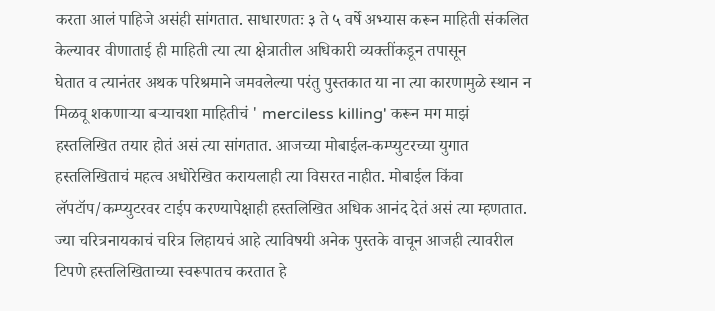करता आलं पाहिजे असंही सांगतात. साधारणतः ३ ते ५ वर्षे अभ्यास करून माहिती संकलित केल्यावर वीणाताई ही माहिती त्या त्या क्षेत्रातील अधिकारी व्यक्तींकडून तपासून
घेतात व त्यानंतर अथक परिश्रमाने जमवलेल्या परंतु पुस्तकात या ना त्या कारणामुळे स्थान न मिळवू शकणाऱ्या बऱ्याचशा माहितीचं ' merciless killing' करून मग माझं हस्तलिखित तयार होतं असं त्या सांगतात. आजच्या मोबाईल-कम्प्युटरच्या युगात हस्तलिखिताचं महत्व अधोरेखित करायलाही त्या विसरत नाहीत. मोबाईल किंवा लॅपटॉप/कम्प्युटरवर टाईप करण्यापेक्षाही हस्तलिखित अधिक आनंद देतं असं त्या म्हणतात. ज्या चरित्रनायकाचं चरित्र लिहायचं आहे त्याविषयी अनेक पुस्तके वाचून आजही त्यावरील टिपणे हस्तलिखिताच्या स्वरूपातच करतात हे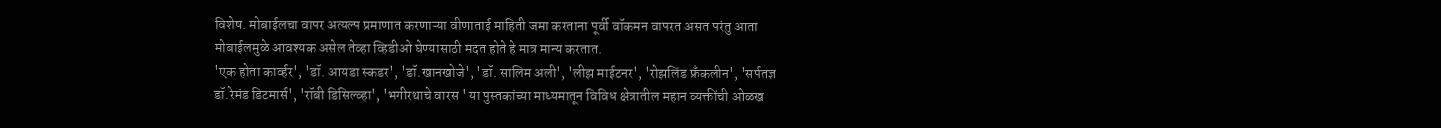विशेष. मोबाईलचा वापर अत्यल्प प्रमाणात करणाऱ्या वीणाताई माहिती जमा करताना पूर्वी वॉकमन वापरत असत परंतु आता मोबाईलमुळे आवश्यक असेल तेव्हा व्हिडीओ घेण्यासाठी मदत होते हे मात्र मान्य करतात.
'एक होता कार्व्हर', 'डॉ. आयडा स्कडर', 'डॉ.खानखोजे', 'डॉ. सालिम अली', 'लीझ माईटनर', 'रोझलिंड फ्रँकलीन', 'सर्पतज्ञ डॉ.रेमंड डिटमार्स', 'रॉबी डिसिल्व्हा', 'भगीरथाचे वारस ' या पुस्तकांच्या माध्यमातून विविध क्षेत्रातील महान व्यक्तींची ओळख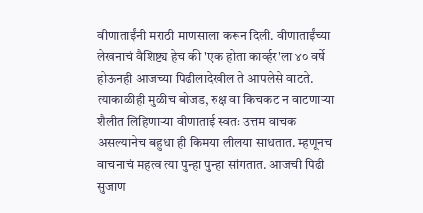वीणाताईंनी मराठी माणसाला करून दिली. वीणाताईंच्या लेखनाचं वैशिष्ट्य हेच की 'एक होता कार्व्हर'ला ४० वर्षे होऊनही आजच्या पिढीलादेखील ते आपलेसे वाटते. त्याकाळीही मुळीच बोजड, रुक्ष वा किचकट न वाटणाऱ्या शैलीत लिहिणाऱ्या वीणाताई स्वतः उत्तम वाचक असल्यानेच बहुधा ही किमया लीलया साधतात. म्हणूनच वाचनाचं महत्व त्या पुन्हा पुन्हा सांगतात. आजची पिढी सुजाण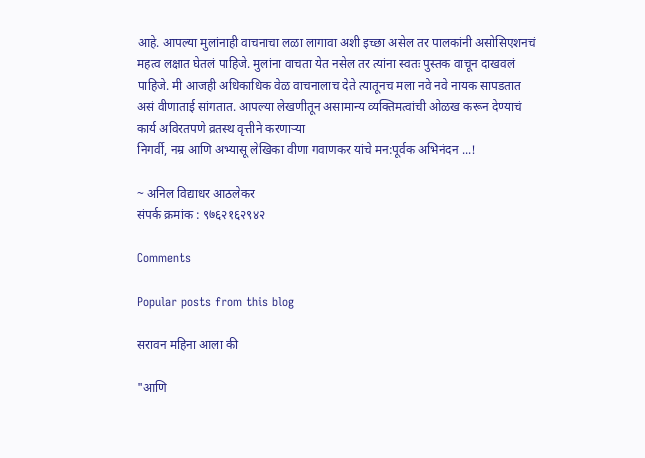आहे. आपल्या मुलांनाही वाचनाचा लळा लागावा अशी इच्छा असेल तर पालकांनी असोसिएशनचं महत्व लक्षात घेतलं पाहिजे. मुलांना वाचता येत नसेल तर त्यांना स्वतः पुस्तक वाचून दाखवलं पाहिजे. मी आजही अधिकाधिक वेळ वाचनालाच देते त्यातूनच मला नवे नवे नायक सापडतात असं वीणाताई सांगतात. आपल्या लेखणीतून असामान्य व्यक्तिमत्वांची ओळख करून देण्याचं कार्य अविरतपणे व्रतस्थ वृत्तीने करणाऱ्या
निगर्वी, नम्र आणि अभ्यासू लेखिका वीणा गवाणकर यांचे मन:पूर्वक अभिनंदन ...!

~ अनिल विद्याधर आठलेकर
संपर्क क्रमांक : ९७६२१६२९४२

Comments

Popular posts from this blog

सरावन महिना आला की

"आणि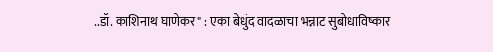..डॉ. काशिनाथ घाणेकर" : एका बेधुंद वादळाचा भन्नाट सुबोधाविष्कार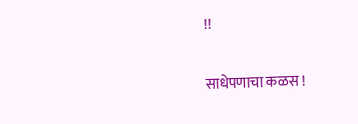!!

साधेपणाचा कळस !